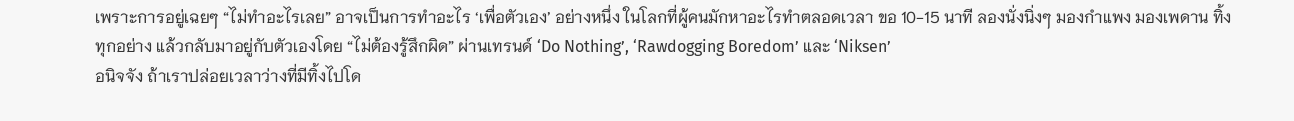เพราะการอยู่เฉยๆ “ไม่ทำอะไรเลย” อาจเป็นการทำอะไร ‘เพื่อตัวเอง’ อย่างหนึ่ง ในโลกที่ผู้คนมักหาอะไรทำตลอดเวลา ขอ 10-15 นาที ลองนั่งนิ่งๆ มองกำแพง มองเพดาน ทิ้งทุกอย่าง แล้วกลับมาอยู่กับตัวเองโดย “ไม่ต้องรู้สึกผิด” ผ่านเทรนด์ ‘Do Nothing’, ‘Rawdogging Boredom’ และ ‘Niksen’
อนิจจัง ถ้าเราปล่อยเวลาว่างที่มีทิ้งไปโด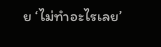ย ‘ไม่ทำอะไรเลย’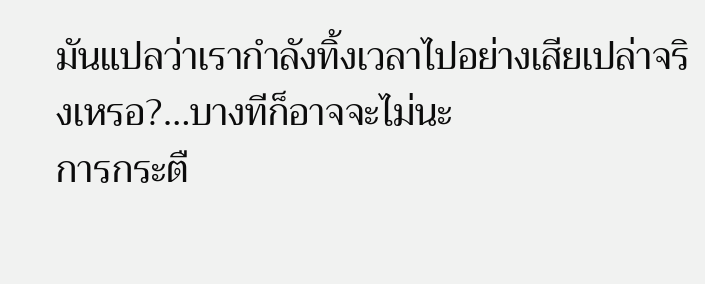มันแปลว่าเรากำลังทิ้งเวลาไปอย่างเสียเปล่าจริงเหรอ?…บางทีก็อาจจะไม่นะ
การกระตื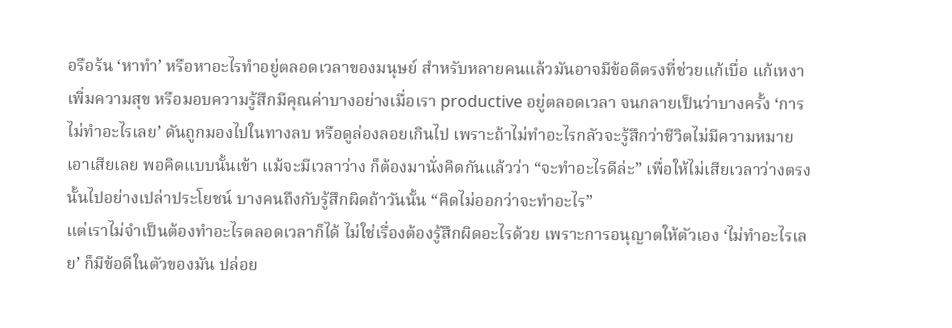อรือร้น ‘หาทำ’ หรือหาอะไรทำอยู่ตลอดเวลาของมนุษย์ สำหรับหลายคนแล้วมันอาจมีข้อดีตรงที่ช่วยแก้เบื่อ แก้เหงา เพิ่มความสุข หรือมอบความรู้สึกมีคุณค่าบางอย่างเมื่อเรา productive อยู่ตลอดเวลา จนกลายเป็นว่าบางครั้ง ‘การไม่ทำอะไรเลย’ ดันถูกมองไปในทางลบ หรือดูล่องลอยเกินไป เพราะถ้าไม่ทำอะไรกลัวจะรู้สึกว่าชีวิตไม่มีความหมายเอาเสียเลย พอคิดแบบนั้นเข้า แม้จะมีเวลาว่าง ก็ต้องมานั่งคิดกันแล้วว่า “จะทำอะไรดีล่ะ” เพื่อให้ไม่เสียเวลาว่างตรงนั้นไปอย่างเปล่าประโยชน์ บางคนถึงกับรู้สึกผิดถ้าวันนั้น “คิดไม่ออกว่าจะทำอะไร”
แต่เราไม่จำเป็นต้องทำอะไรตลอดเวลาก็ได้ ไม่ใช่เรื่องต้องรู้สึกผิดอะไรด้วย เพราะการอนุญาตให้ตัวเอง ‘ไม่ทำอะไรเลย’ ก็มีข้อดีในตัวของมัน ปล่อย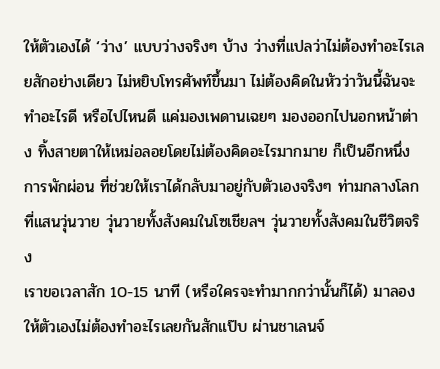ให้ตัวเองได้ ‘ว่าง’ แบบว่างจริงๆ บ้าง ว่างที่แปลว่าไม่ต้องทำอะไรเลยสักอย่างเดียว ไม่หยิบโทรศัพท์ขึ้นมา ไม่ต้องคิดในหัวว่าวันนี้ฉันจะทำอะไรดี หรือไปไหนดี แค่มองเพดานเฉยๆ มองออกไปนอกหน้าต่าง ทิ้งสายตาให้เหม่อลอยโดยไม่ต้องคิดอะไรมากมาย ก็เป็นอีกหนึ่งการพักผ่อน ที่ช่วยให้เราได้กลับมาอยู่กับตัวเองจริงๆ ท่ามกลางโลกที่แสนวุ่นวาย วุ่นวายทั้งสังคมในโซเชียลฯ วุ่นวายทั้งสังคมในชีวิตจริง
เราขอเวลาสัก 10-15 นาที (หรือใครจะทำมากกว่านั้นก็ได้) มาลองให้ตัวเองไม่ต้องทำอะไรเลยกันสักแป๊บ ผ่านชาเลนจ์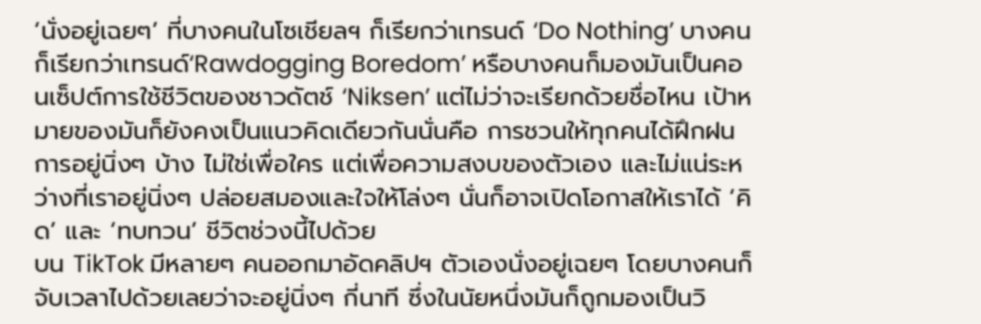‘นั่งอยู่เฉยๆ’ ที่บางคนในโซเชียลฯ ก็เรียกว่าเทรนด์ ‘Do Nothing’ บางคนก็เรียกว่าเทรนด์‘Rawdogging Boredom’ หรือบางคนก็มองมันเป็นคอนเซ็ปต์การใช้ชีวิตของชาวดัตช์ ‘Niksen’ แต่ไม่ว่าจะเรียกด้วยชื่อไหน เป้าหมายของมันก็ยังคงเป็นแนวคิดเดียวกันนั่นคือ การชวนให้ทุกคนได้ฝึกฝนการอยู่นิ่งๆ บ้าง ไม่ใช่เพื่อใคร แต่เพื่อความสงบของตัวเอง และไม่แน่ระหว่างที่เราอยู่นิ่งๆ ปล่อยสมองและใจให้โล่งๆ นั่นก็อาจเปิดโอกาสให้เราได้ ‘คิด’ และ ‘ทบทวน’ ชีวิตช่วงนี้ไปด้วย
บน TikTok มีหลายๆ คนออกมาอัดคลิปฯ ตัวเองนั่งอยู่เฉยๆ โดยบางคนก็จับเวลาไปด้วยเลยว่าจะอยู่นิ่งๆ กี่นาที ซึ่งในนัยหนึ่งมันก็ถูกมองเป็นวิ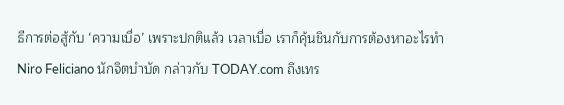ธีการต่อสู้กับ ‘ความเบื่อ’ เพราะปกติแล้ว เวลาเบื่อ เราก็คุ้นชินกับการต้องหาอะไรทำ
Niro Feliciano นักจิตบำบัด กล่าวกับ TODAY.com ถึงเทร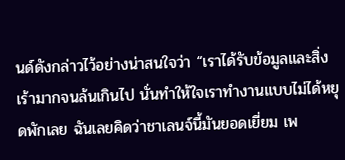นด์ดังกล่าวไว้อย่างน่าสนใจว่า “เราได้รับข้อมูลและสิ่งเร้ามากจนล้นเกินไป นั่นทำให้ใจเราทำงานแบบไม่ได้หยุดพักเลย ฉันเลยคิดว่าชาเลนจ์นี้มันยอดเยี่ยม เพ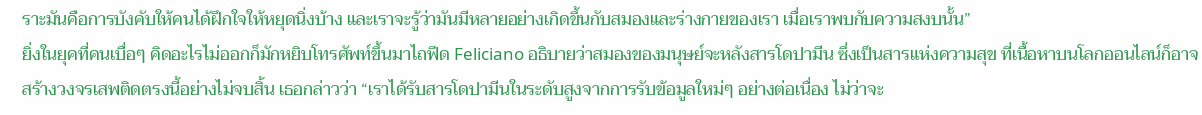ราะมันคือการบังคับให้คนได้ฝึกใจให้หยุดนิ่งบ้าง และเราจะรู้ว่ามันมีหลายอย่างเกิดขึ้นกับสมองและร่างกายของเรา เมื่อเราพบกับความสงบนั้น”
ยิ่งในยุคที่คนเบื่อๆ คิดอะไรไม่ออกก็มักหยิบโทรศัพท์ขึ้นมาไถฟีด Feliciano อธิบายว่าสมองของมนุษย์จะหลังสารโดปามีน ซึ่งเป็นสารแห่งความสุข ที่เนื้อหาบนโลกออนไลน์ก็อาจสร้างวงจรเสพติดตรงนี้อย่างไม่จบสิ้น เธอกล่าวว่า “เราได้รับสารโดปามีนในระดับสูงจากการรับข้อมูลใหม่ๆ อย่างต่อเนื่อง ไม่ว่าจะ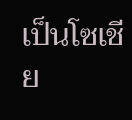เป็นโซเชีย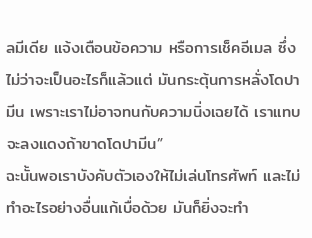ลมีเดีย แจ้งเตือนข้อความ หรือการเช็คอีเมล ซึ่งไม่ว่าจะเป็นอะไรก็แล้วแต่ มันกระตุ้นการหลั่งโดปามีน เพราะเราไม่อาจทนกับความนิ่งเฉยได้ เราแทบจะลงแดงถ้าขาดโดปามีน”
ฉะนั้นพอเราบังคับตัวเองให้ไม่เล่นโทรศัพท์ และไม่ทำอะไรอย่างอื่นแก้เบื่อด้วย มันก็ยิ่งจะทำ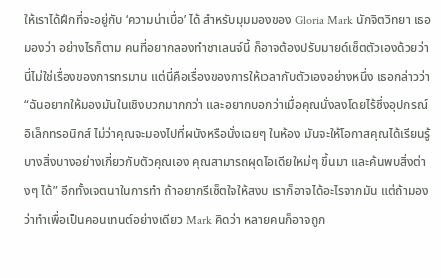ให้เราได้ฝึกที่จะอยู่กับ ‘ความน่าเบื่อ’ ได้ สำหรับมุมมองของ Gloria Mark นักจิตวิทยา เธอมองว่า อย่างไรก็ตาม คนที่อยากลองทำชาเลนจ์นี้ ก็อาจต้องปรับมายด์เซ็ตตัวเองด้วยว่า นี่ไม่ใช่เรื่องของการทรมาน แต่นี่คือเรื่องของการให้เวลากับตัวเองอย่างหนึ่ง เธอกล่าวว่า “ฉันอยากให้มองมันในเชิงบวกมากกว่า และอยากบอกว่าเมื่อคุณนั่งลงโดยไร้ซึ่งอุปกรณ์อิเล็กทรอนิกส์ ไม่ว่าคุณจะมองไปที่ผนังหรือนั่งเฉยๆ ในห้อง มันจะให้โอกาสคุณได้เรียนรู้บางสิ่งบางอย่างเกี่ยวกับตัวคุณเอง คุณสามารถผุดไอเดียใหม่ๆ ขึ้นมา และค้นพบสิ่งต่างๆ ได้” อีกทั้งเจตนาในการทำ ถ้าอยากรีเซ็ตใจให้สงบ เราก็อาจได้อะไรจากมัน แต่ถ้ามองว่าทำเพื่อเป็นคอนเทนต์อย่างเดียว Mark คิดว่า หลายคนก็อาจถูก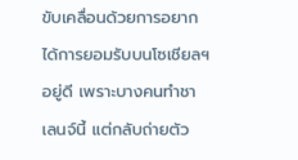ขับเคลื่อนด้วยการอยากได้การยอมรับบนโซเชียลฯ อยู่ดี เพราะบางคนทำชาเลนจ์นี้ แต่กลับถ่ายตัว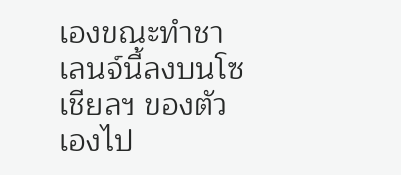เองขณะทำชาเลนจ์นี้ลงบนโซเชียลฯ ของตัวเองไป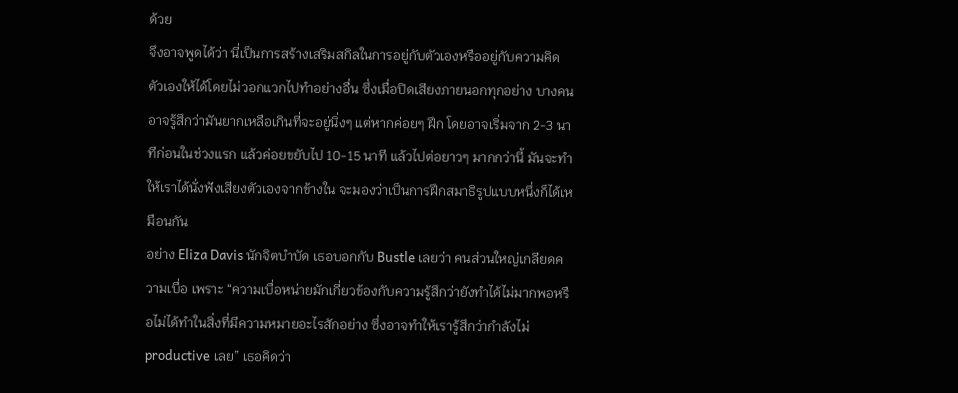ด้วย
จึงอาจพูดได้ว่า นี่เป็นการสร้างเสริมสกิลในการอยู่กับตัวเองหรืออยู่กับความคิดตัวเองให้ได้โดยไม่วอกแวกไปทำอย่างอื่น ซึ่งเมื่อปิดเสียงภายนอกทุกอย่าง บางคนอาจรู้สึกว่ามันยากเหลือเกินที่จะอยู่นิ่งๆ แต่หากค่อยๆ ฝึก โดยอาจเริ่มจาก 2-3 นาทีก่อนในช่วงแรก แล้วค่อยขยับไป 10-15 นาที แล้วไปต่อยาวๆ มากกว่านี้ มันจะทำให้เราได้นั่งฟังเสียงตัวเองจากข้างใน จะมองว่าเป็นการฝึกสมาธิรูปแบบหนึ่งก็ได้เหมือนกัน
อย่าง Eliza Davis นักจิตบำบัด เธอบอกกับ Bustle เลยว่า คนส่วนใหญ่เกลียดความเบื่อ เพราะ “ความเบื่อหน่ายมักเกี่ยวข้องกับความรู้สึกว่ายังทำได้ไม่มากพอหรือไม่ได้ทำในสิ่งที่มีความหมายอะไรสักอย่าง ซึ่งอาจทำให้เรารู้สึกว่ากำลังไม่ productive เลย” เธอคิดว่า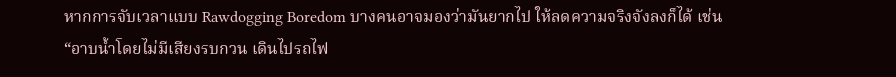หากการจับเวลาแบบ Rawdogging Boredom บางคนอาจมองว่ามันยากไป ให้ลดความจริงจังลงก็ได้ เช่น “อาบน้ำโดยไม่มีเสียงรบกวน เดินไปรถไฟ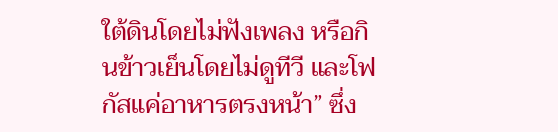ใต้ดินโดยไม่ฟังเพลง หรือกินข้าวเย็นโดยไม่ดูทีวี และโฟกัสแค่อาหารตรงหน้า” ซึ่ง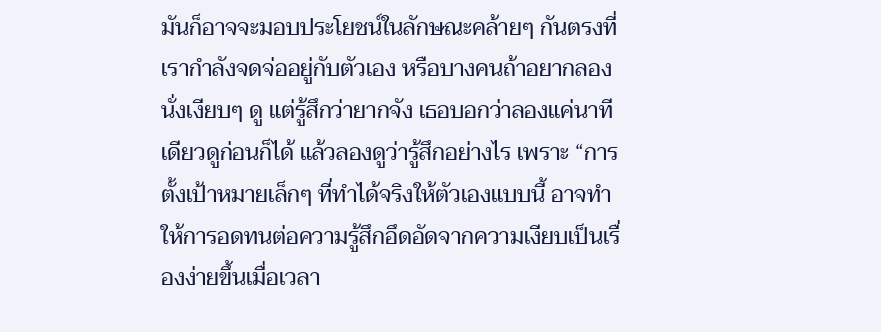มันก็อาจจะมอบประโยชน์ในลักษณะคล้ายๆ กันตรงที่เรากำลังจดจ่ออยู่กับตัวเอง หรือบางคนถ้าอยากลองนั่งเงียบๆ ดู แต่รู้สึกว่ายากจัง เธอบอกว่าลองแค่นาทีเดียวดูก่อนก็ได้ แล้วลองดูว่ารู้สึกอย่างไร เพราะ “การตั้งเป้าหมายเล็กๆ ที่ทำได้จริงให้ตัวเองแบบนี้ อาจทำให้การอดทนต่อความรู้สึกอึดอัดจากความเงียบเป็นเรื่องง่ายขึ้นเมื่อเวลา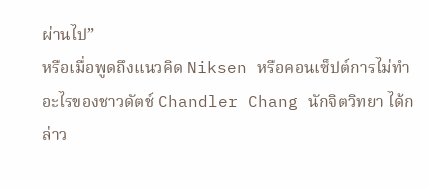ผ่านไป”
หรือเมื่อพูดถึงแนวคิด Niksen หรือคอนเซ็ปต์การไม่ทำอะไรของชาวดัตช์ Chandler Chang นักจิตวิทยา ได้กล่าว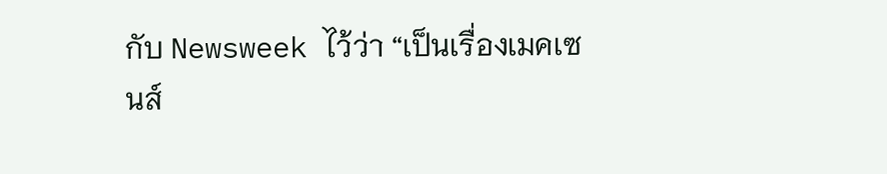กับ Newsweek ไว้ว่า “เป็นเรื่องเมคเซนส์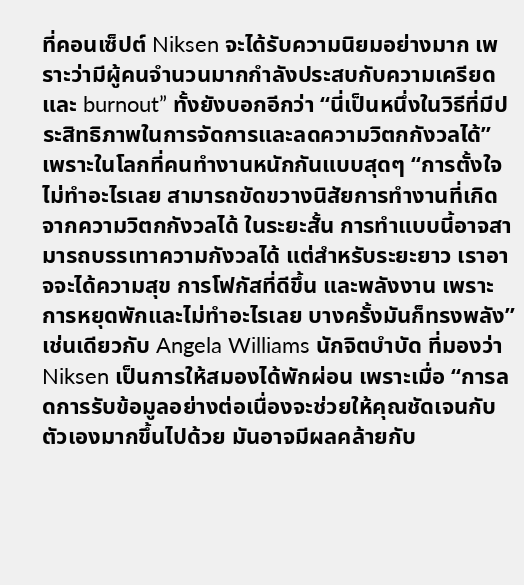ที่คอนเซ็ปต์ Niksen จะได้รับความนิยมอย่างมาก เพราะว่ามีผู้คนจำนวนมากกำลังประสบกับความเครียด และ burnout” ทั้งยังบอกอีกว่า “นี่เป็นหนึ่งในวิธีที่มีประสิทธิภาพในการจัดการและลดความวิตกกังวลได้” เพราะในโลกที่คนทำงานหนักกันแบบสุดๆ “การตั้งใจไม่ทำอะไรเลย สามารถขัดขวางนิสัยการทำงานที่เกิดจากความวิตกกังวลได้ ในระยะสั้น การทำแบบนี้อาจสามารถบรรเทาความกังวลได้ แต่สำหรับระยะยาว เราอาจจะได้ความสุข การโฟกัสที่ดีขึ้น และพลังงาน เพราะการหยุดพักและไม่ทำอะไรเลย บางครั้งมันก็ทรงพลัง”
เช่นเดียวกับ Angela Williams นักจิตบำบัด ที่มองว่า Niksen เป็นการให้สมองได้พักผ่อน เพราะเมื่อ “การลดการรับข้อมูลอย่างต่อเนื่องจะช่วยให้คุณชัดเจนกับตัวเองมากขึ้นไปด้วย มันอาจมีผลคล้ายกับ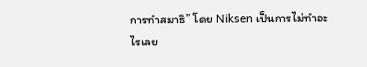การทำสมาธิ” โดย Niksen เป็นการไม่ทำอะไรเลย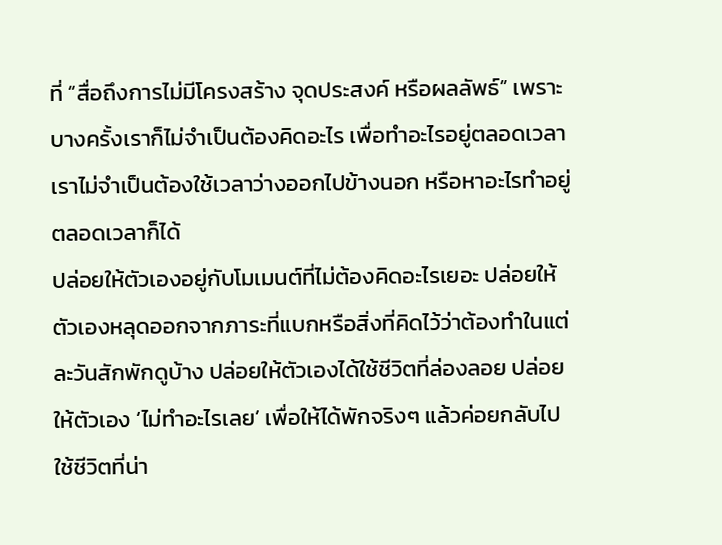ที่ “สื่อถึงการไม่มีโครงสร้าง จุดประสงค์ หรือผลลัพธ์” เพราะบางครั้งเราก็ไม่จำเป็นต้องคิดอะไร เพื่อทำอะไรอยู่ตลอดเวลา เราไม่จำเป็นต้องใช้เวลาว่างออกไปข้างนอก หรือหาอะไรทำอยู่ตลอดเวลาก็ได้
ปล่อยให้ตัวเองอยู่กับโมเมนต์ที่ไม่ต้องคิดอะไรเยอะ ปล่อยให้ตัวเองหลุดออกจากภาระที่แบกหรือสิ่งที่คิดไว้ว่าต้องทำในแต่ละวันสักพักดูบ้าง ปล่อยให้ตัวเองได้ใช้ชีวิตที่ล่องลอย ปล่อยให้ตัวเอง ‘ไม่ทำอะไรเลย’ เพื่อให้ได้พักจริงๆ แล้วค่อยกลับไปใช้ชีวิตที่น่า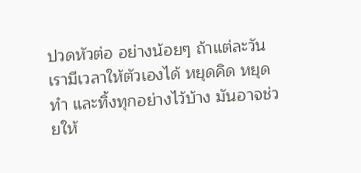ปวดหัวต่อ อย่างน้อยๆ ถ้าแต่ละวันเรามีเวลาให้ตัวเองได้ หยุดคิด หยุดทำ และทิ้งทุกอย่างไว้บ้าง มันอาจช่วยให้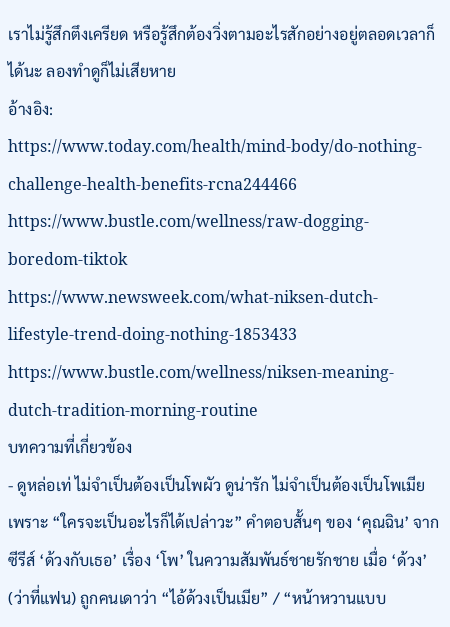เราไม่รู้สึกตึงเครียด หรือรู้สึกต้องวิ่งตามอะไรสักอย่างอยู่ตลอดเวลาก็ได้นะ ลองทำดูก็ไม่เสียหาย
อ้างอิง:
https://www.today.com/health/mind-body/do-nothing-challenge-health-benefits-rcna244466
https://www.bustle.com/wellness/raw-dogging-boredom-tiktok
https://www.newsweek.com/what-niksen-dutch-lifestyle-trend-doing-nothing-1853433
https://www.bustle.com/wellness/niksen-meaning-dutch-tradition-morning-routine
บทความที่เกี่ยวข้อง
- ดูหล่อเท่ ไม่จำเป็นต้องเป็นโพผัว ดูน่ารัก ไม่จำเป็นต้องเป็นโพเมีย เพราะ “ใครจะเป็นอะไรก็ได้เปล่าวะ” คำตอบสั้นๆ ของ ‘คุณฉิน’ จากซีรีส์ ‘ด้วงกับเธอ’ เรื่อง ‘โพ’ ในความสัมพันธ์ชายรักชาย เมื่อ ‘ด้วง’ (ว่าที่แฟน) ถูกคนเดาว่า “ไอ้ด้วงเป็นเมีย” / “หน้าหวานแบบ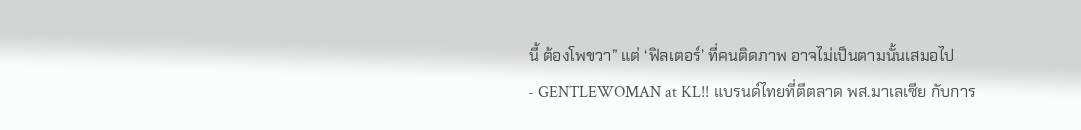นี้ ต้องโพขวา” แต่ ‘ฟิลเตอร์’ ที่คนติดภาพ อาจไม่เป็นตามนั้นเสมอไป
- GENTLEWOMAN at KL!! แบรนด์ไทยที่ตีตลาด พส.มาเลเซีย กับการ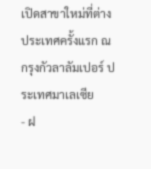เปิดสาขาใหม่ที่ต่างประเทศครั้งแรก ณ กรุงกัวลาลัมเปอร์ ประเทศมาเลเซีย
- ฝ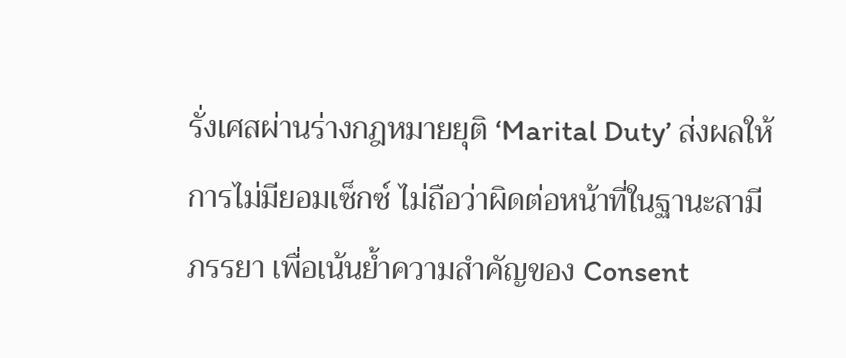รั่งเศสผ่านร่างกฎหมายยุติ ‘Marital Duty’ ส่งผลให้การไม่มียอมเซ็กซ์ ไม่ถือว่าผิดต่อหน้าที่ในฐานะสามีภรรยา เพื่อเน้นย้ำความสำคัญของ Consent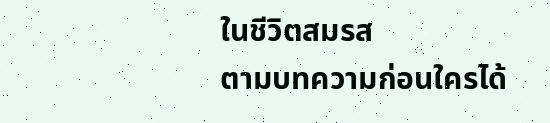ในชีวิตสมรส
ตามบทความก่อนใครได้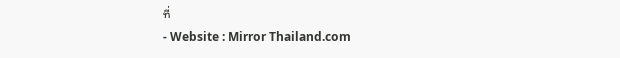ที่
- Website : Mirror Thailand.com